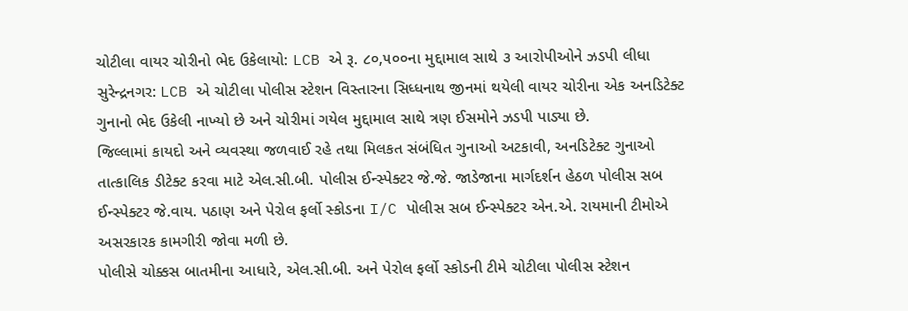ચોટીલા વાયર ચોરીનો ભેદ ઉકેલાયો: LCB એ રૂ. ૮૦,૫૦૦ના મુદ્દામાલ સાથે ૩ આરોપીઓને ઝડપી લીધા
સુરેન્દ્રનગર: LCB એ ચોટીલા પોલીસ સ્ટેશન વિસ્તારના સિધ્ધનાથ જીનમાં થયેલી વાયર ચોરીના એક અનડિટેક્ટ ગુનાનો ભેદ ઉકેલી નાખ્યો છે અને ચોરીમાં ગયેલ મુદ્દામાલ સાથે ત્રણ ઈસમોને ઝડપી પાડ્યા છે.
જિલ્લામાં કાયદો અને વ્યવસ્થા જળવાઈ રહે તથા મિલકત સંબંધિત ગુનાઓ અટકાવી, અનડિટેક્ટ ગુનાઓ તાત્કાલિક ડીટેક્ટ કરવા માટે એલ.સી.બી. પોલીસ ઈન્સ્પેક્ટર જે.જે. જાડેજાના માર્ગદર્શન હેઠળ પોલીસ સબ ઈન્સ્પેક્ટર જે.વાય. પઠાણ અને પેરોલ ફર્લો સ્કોડના I/C પોલીસ સબ ઈન્સ્પેક્ટર એન.એ. રાયમાની ટીમોએ અસરકારક કામગીરી જોવા મળી છે.
પોલીસે ચોક્કસ બાતમીના આધારે, એલ.સી.બી. અને પેરોલ ફર્લો સ્કોડની ટીમે ચોટીલા પોલીસ સ્ટેશન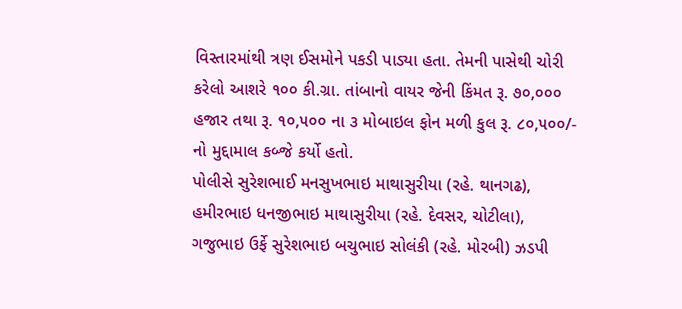વિસ્તારમાંથી ત્રણ ઈસમોને પકડી પાડ્યા હતા. તેમની પાસેથી ચોરી કરેલો આશરે ૧૦૦ કી.ગ્રા. તાંબાનો વાયર જેની કિંમત રૂ. ૭૦,૦૦૦ હજાર તથા રૂ. ૧૦,૫૦૦ ના ૩ મોબાઇલ ફોન મળી કુલ રૂ. ૮૦,૫૦૦/- નો મુદ્દામાલ કબ્જે કર્યો હતો.
પોલીસે સુરેશભાઈ મનસુખભાઇ માથાસુરીયા (રહે. થાનગઢ), હમીરભાઇ ધનજીભાઇ માથાસુરીયા (રહે. દેવસર, ચોટીલા), ગજુભાઇ ઉર્ફે સુરેશભાઇ બચુભાઇ સોલંકી (રહે. મોરબી) ઝડપી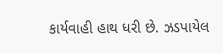કાર્યવાહી હાથ ધરી છે. ઝડપાયેલ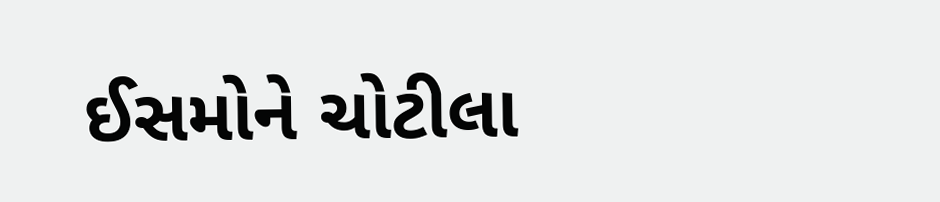ઈસમોને ચોટીલા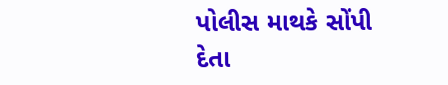પોલીસ માથકે સોંપી દેતા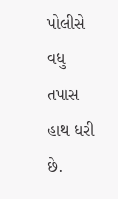પોલીસે વધુ તપાસ હાથ ધરી છે.